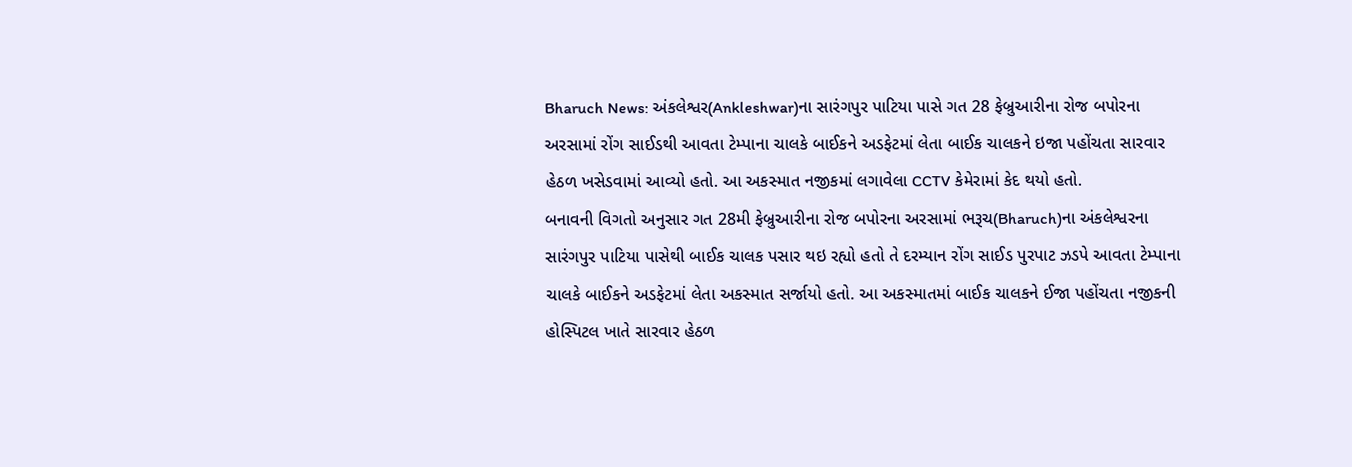Bharuch News: અંકલેશ્વર(Ankleshwar)ના સારંગપુર પાટિયા પાસે ગત 28 ફેબ્રુઆરીના રોજ બપોરના અરસામાં રોંગ સાઈડથી આવતા ટેમ્પાના ચાલકે બાઈકને અડફેટમાં લેતા બાઈક ચાલકને ઇજા પહોંચતા સારવાર હેઠળ ખસેડવામાં આવ્યો હતો. આ અકસ્માત નજીકમાં લગાવેલા CCTV કેમેરામાં કેદ થયો હતો.
બનાવની વિગતો અનુસાર ગત 28મી ફેબ્રુઆરીના રોજ બપોરના અરસામાં ભરૂચ(Bharuch)ના અંકલેશ્વરના સારંગપુર પાટિયા પાસેથી બાઈક ચાલક પસાર થઇ રહ્યો હતો તે દરમ્યાન રોંગ સાઈડ પુરપાટ ઝડપે આવતા ટેમ્પાના ચાલકે બાઈકને અડફેટમાં લેતા અકસ્માત સર્જાયો હતો. આ અકસ્માતમાં બાઈક ચાલકને ઈજા પહોંચતા નજીકની હોસ્પિટલ ખાતે સારવાર હેઠળ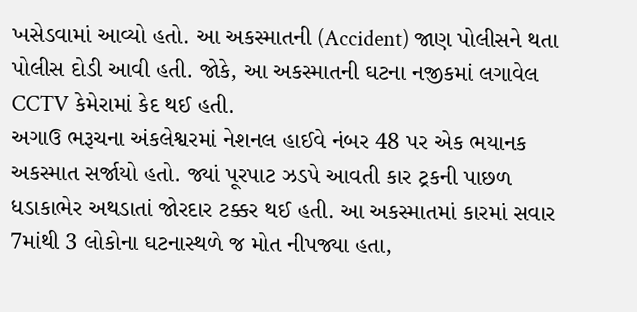ખસેડવામાં આવ્યો હતો. આ અકસ્માતની (Accident) જાણ પોલીસને થતા પોલીસ દોડી આવી હતી. જોકે, આ અકસ્માતની ઘટના નજીકમાં લગાવેલ CCTV કેમેરામાં કેદ થઈ હતી.
અગાઉ ભરૂચના અંકલેશ્વરમાં નેશનલ હાઈવે નંબર 48 પર એક ભયાનક અકસ્માત સર્જાયો હતો. જ્યાં પૂરપાટ ઝડપે આવતી કાર ટ્રકની પાછળ ધડાકાભેર અથડાતાં જોરદાર ટક્કર થઈ હતી. આ અકસ્માતમાં કારમાં સવાર 7માંથી 3 લોકોના ઘટનાસ્થળે જ મોત નીપજ્યા હતા,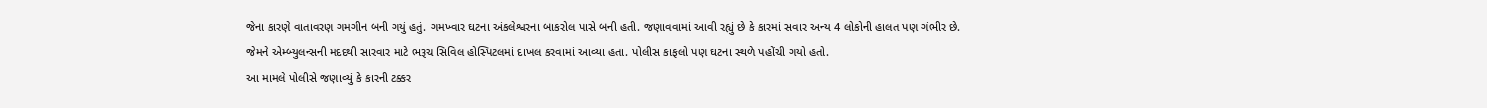જેના કારણે વાતાવરણ ગમગીન બની ગયું હતું. ગમખ્વાર ઘટના અંકલેશ્વરના બાકરોલ પાસે બની હતી. જણાવવામાં આવી રહ્યું છે કે કારમાં સવાર અન્ય 4 લોકોની હાલત પણ ગંભીર છે. જેમને એમ્બ્યુલન્સની મદદથી સારવાર માટે ભરૂચ સિવિલ હોસ્પિટલમાં દાખલ કરવામાં આવ્યા હતા. પોલીસ કાફલો પણ ઘટના સ્થળે પહોંચી ગયો હતો.
આ મામલે પોલીસે જણાવ્યું કે કારની ટક્કર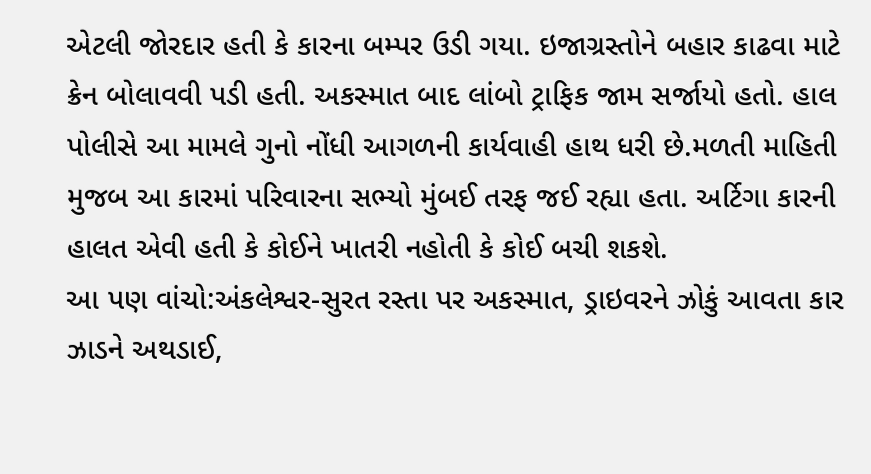એટલી જોરદાર હતી કે કારના બમ્પર ઉડી ગયા. ઇજાગ્રસ્તોને બહાર કાઢવા માટે ક્રેન બોલાવવી પડી હતી. અકસ્માત બાદ લાંબો ટ્રાફિક જામ સર્જાયો હતો. હાલ પોલીસે આ મામલે ગુનો નોંધી આગળની કાર્યવાહી હાથ ધરી છે.મળતી માહિતી મુજબ આ કારમાં પરિવારના સભ્યો મુંબઈ તરફ જઈ રહ્યા હતા. અર્ટિગા કારની હાલત એવી હતી કે કોઈને ખાતરી નહોતી કે કોઈ બચી શકશે.
આ પણ વાંચો:અંકલેશ્વર-સુરત રસ્તા પર અકસ્માત, ડ્રાઇવરને ઝોકું આવતા કાર ઝાડને અથડાઈ,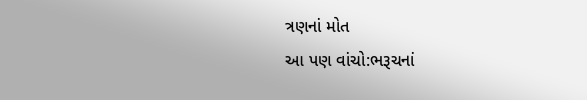ત્રણનાં મોત
આ પણ વાંચો:ભરૂચનાં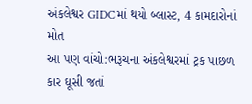અંકલેશ્વર GIDCમાં થયો બ્લાસ્ટ, 4 કામદારોનાં મોત
આ પણ વાંચો:ભરૂચના અંકલેશ્વરમાં ટ્રક પાછળ કાર ઘૂસી જતાં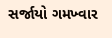સર્જાયો ગમખ્વાર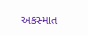અકસ્માત